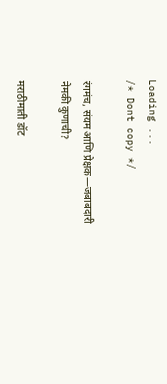Loading ...
/* Dont copy */

रंगमंच, संयम आणि प्रेक्षक—जबाबदारी नेमकी कुणाची?

मराठीमाती डॉट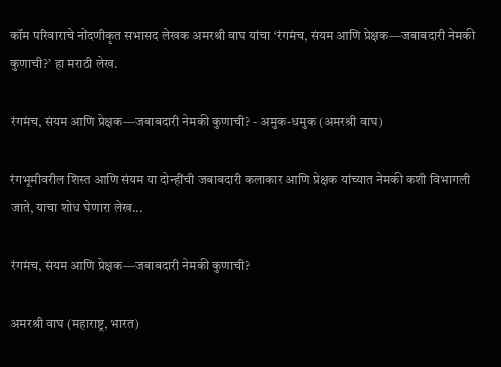कॉम परिवाराचे नोंदणीकृत सभासद लेखक अमरश्री वाघ यांचा ‘रंगमंच, संयम आणि प्रेक्षक—जबाबदारी नेमकी कुणाची?’ हा मराठी लेख.

रंगमंच, संयम आणि प्रेक्षक—जबाबदारी नेमकी कुणाची? - अमुक-धमुक (अमरश्री वाघ)

रंगभूमीवरील शिस्त आणि संयम या दोन्हींची जबाबदारी कलाकार आणि प्रेक्षक यांच्यात नेमकी कशी विभागली जाते, याचा शोध घेणारा लेख...

रंगमंच, संयम आणि प्रेक्षक—जबाबदारी नेमकी कुणाची?

अमरश्री वाघ (महाराष्ट्र, भारत)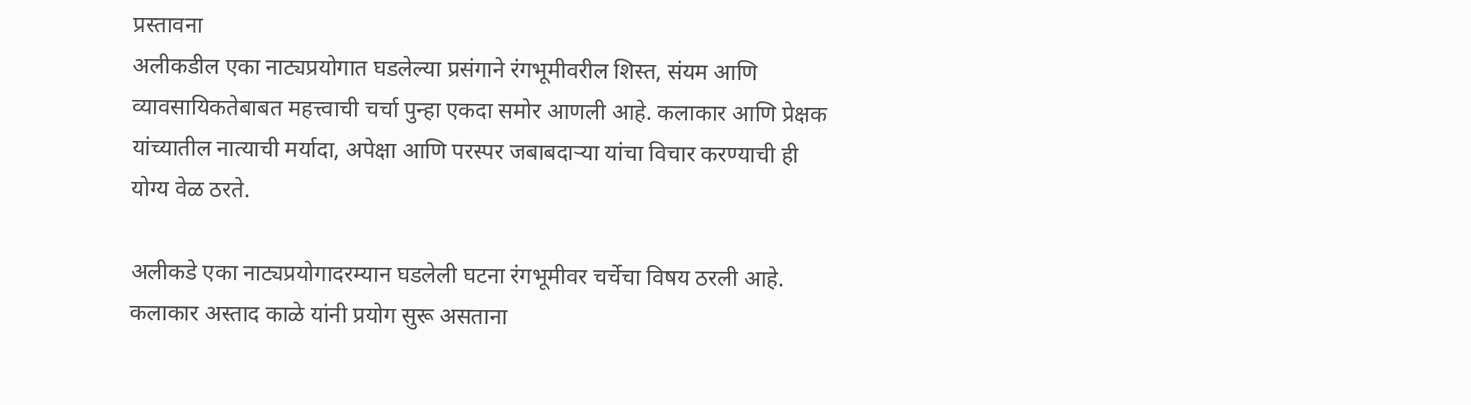प्रस्तावना
अलीकडील एका नाट्यप्रयोगात घडलेल्या प्रसंगाने रंगभूमीवरील शिस्त, संयम आणि व्यावसायिकतेबाबत महत्त्वाची चर्चा पुन्हा एकदा समोर आणली आहे. कलाकार आणि प्रेक्षक यांच्यातील नात्याची मर्यादा, अपेक्षा आणि परस्पर जबाबदाऱ्या यांचा विचार करण्याची ही योग्य वेळ ठरते.

अलीकडे एका नाट्यप्रयोगादरम्यान घडलेली घटना रंगभूमीवर चर्चेचा विषय ठरली आहे. कलाकार अस्ताद काळे यांनी प्रयोग सुरू असताना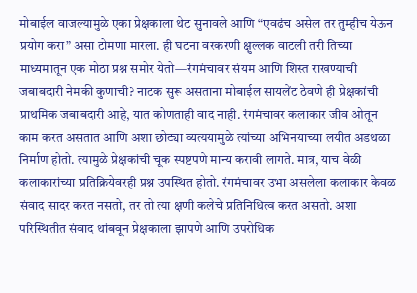मोबाईल वाजल्यामुळे एका प्रेक्षकाला थेट सुनावले आणि “एवढंच असेल तर तुम्हीच येऊन प्रयोग करा” असा टोमणा मारला. ही घटना वरकरणी क्षुल्लक वाटली तरी तिच्या माध्यमातून एक मोठा प्रश्न समोर येतो—रंगमंचावर संयम आणि शिस्त राखण्याची जबाबदारी नेमकी कुणाची? नाटक सुरू असताना मोबाईल सायलेंट ठेवणे ही प्रेक्षकांची प्राथमिक जबाबदारी आहे, यात कोणताही वाद नाही. रंगमंचावर कलाकार जीव ओतून काम करत असतात आणि अशा छोट्या व्यत्ययामुळे त्यांच्या अभिनयाच्या लयीत अडथळा निर्माण होतो. त्यामुळे प्रेक्षकांची चूक स्पष्टपणे मान्य करावी लागते. मात्र, याच वेळी कलाकारांच्या प्रतिक्रियेवरही प्रश्न उपस्थित होतो. रंगमंचावर उभा असलेला कलाकार केवळ संवाद सादर करत नसतो, तर तो त्या क्षणी कलेचे प्रतिनिधित्व करत असतो. अशा परिस्थितीत संवाद थांबवून प्रेक्षकाला झापणे आणि उपरोधिक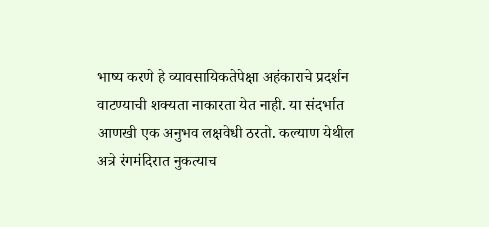भाष्य करणे हे व्यावसायिकतेपेक्षा अहंकाराचे प्रदर्शन वाटण्याची शक्यता नाकारता येत नाही. या संदर्भात आणखी एक अनुभव लक्षवेधी ठरतो. कल्याण येथील अत्रे रंगमंदिरात नुकत्याच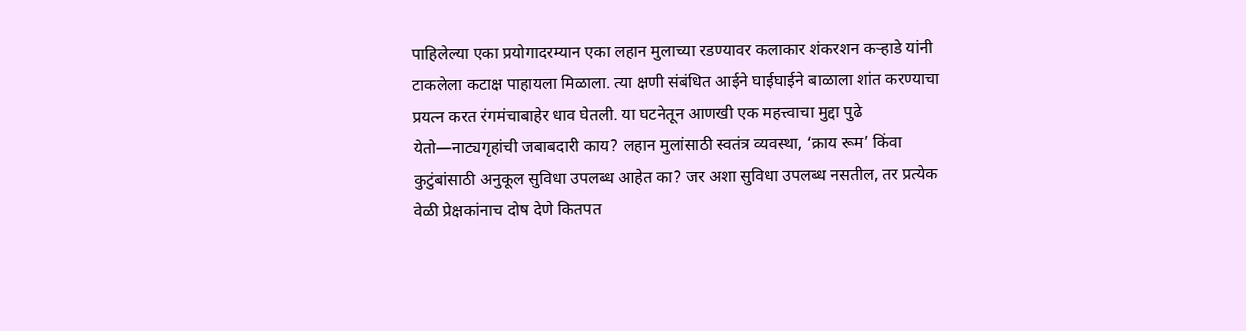पाहिलेल्या एका प्रयोगादरम्यान एका लहान मुलाच्या रडण्यावर कलाकार शंकरशन कऱ्हाडे यांनी टाकलेला कटाक्ष पाहायला मिळाला. त्या क्षणी संबंधित आईने घाईघाईने बाळाला शांत करण्याचा प्रयत्न करत रंगमंचाबाहेर धाव घेतली. या घटनेतून आणखी एक महत्त्वाचा मुद्दा पुढे येतो—नाट्यगृहांची जबाबदारी काय? लहान मुलांसाठी स्वतंत्र व्यवस्था, ‘क्राय रूम’ किंवा कुटुंबांसाठी अनुकूल सुविधा उपलब्ध आहेत का? जर अशा सुविधा उपलब्ध नसतील, तर प्रत्येक वेळी प्रेक्षकांनाच दोष देणे कितपत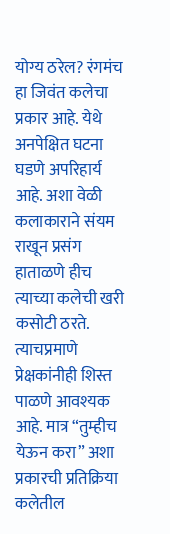योग्य ठरेल? रंगमंच हा जिवंत कलेचा प्रकार आहे. येथे अनपेक्षित घटना घडणे अपरिहार्य आहे. अशा वेळी कलाकाराने संयम राखून प्रसंग हाताळणे हीच त्याच्या कलेची खरी कसोटी ठरते. त्याचप्रमाणे प्रेक्षकांनीही शिस्त पाळणे आवश्यक आहे. मात्र “तुम्हीच येऊन करा” अशा प्रकारची प्रतिक्रिया कलेतील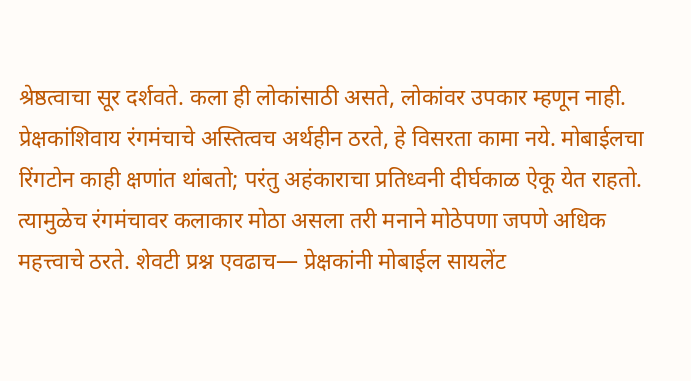श्रेष्ठत्वाचा सूर दर्शवते. कला ही लोकांसाठी असते, लोकांवर उपकार म्हणून नाही. प्रेक्षकांशिवाय रंगमंचाचे अस्तित्वच अर्थहीन ठरते, हे विसरता कामा नये. मोबाईलचा रिंगटोन काही क्षणांत थांबतो; परंतु अहंकाराचा प्रतिध्वनी दीर्घकाळ ऐकू येत राहतो. त्यामुळेच रंगमंचावर कलाकार मोठा असला तरी मनाने मोठेपणा जपणे अधिक महत्त्वाचे ठरते. शेवटी प्रश्न एवढाच— प्रेक्षकांनी मोबाईल सायलेंट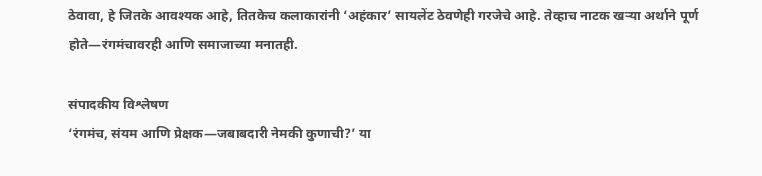ठेवावा, हे जितके आवश्यक आहे, तितकेच कलाकारांनी ‘अहंकार’ सायलेंट ठेवणेही गरजेचे आहे. तेव्हाच नाटक खऱ्या अर्थाने पूर्ण होते—रंगमंचावरही आणि समाजाच्या मनातही.

संपादकीय विश्लेषण
‘रंगमंच, संयम आणि प्रेक्षक—जबाबदारी नेमकी कुणाची?’ या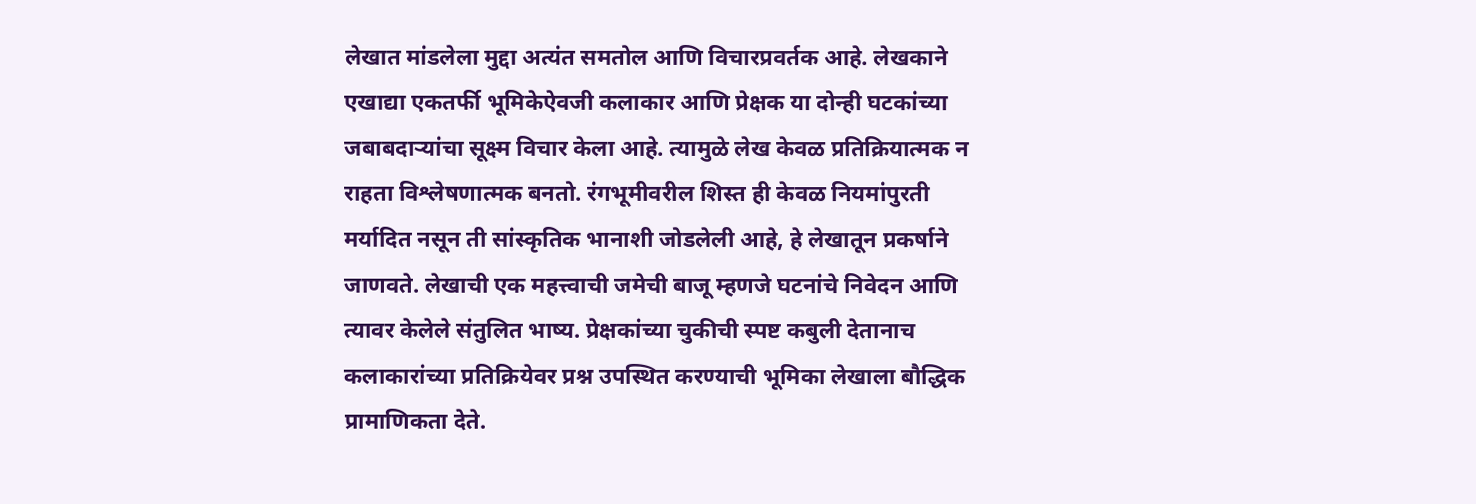लेखात मांडलेला मुद्दा अत्यंत समतोल आणि विचारप्रवर्तक आहे. लेखकाने एखाद्या एकतर्फी भूमिकेऐवजी कलाकार आणि प्रेक्षक या दोन्ही घटकांच्या जबाबदाऱ्यांचा सूक्ष्म विचार केला आहे. त्यामुळे लेख केवळ प्रतिक्रियात्मक न राहता विश्लेषणात्मक बनतो. रंगभूमीवरील शिस्त ही केवळ नियमांपुरती मर्यादित नसून ती सांस्कृतिक भानाशी जोडलेली आहे, हे लेखातून प्रकर्षाने जाणवते. लेखाची एक महत्त्वाची जमेची बाजू म्हणजे घटनांचे निवेदन आणि त्यावर केलेले संतुलित भाष्य. प्रेक्षकांच्या चुकीची स्पष्ट कबुली देतानाच कलाकारांच्या प्रतिक्रियेवर प्रश्न उपस्थित करण्याची भूमिका लेखाला बौद्धिक प्रामाणिकता देते.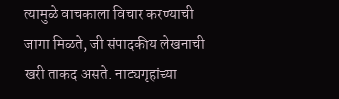त्यामुळे वाचकाला विचार करण्याची जागा मिळते, जी संपादकीय लेखनाची खरी ताकद असते. नाट्यगृहांच्या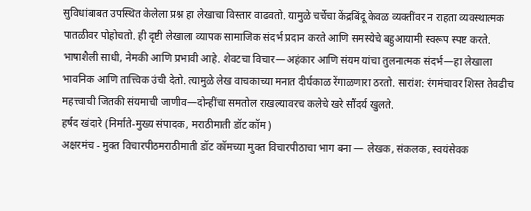सुविधांबाबत उपस्थित केलेला प्रश्न हा लेखाचा विस्तार वाढवतो. यामुळे चर्चेचा केंद्रबिंदू केवळ व्यक्तींवर न राहता व्यवस्थात्मक पातळीवर पोहोचतो. ही दृष्टी लेखाला व्यापक सामाजिक संदर्भ प्रदान करते आणि समस्येचे बहुआयामी स्वरूप स्पष्ट करते. भाषाशैली साधी, नेमकी आणि प्रभावी आहे. शेवटचा विचार—अहंकार आणि संयम यांचा तुलनात्मक संदर्भ—हा लेखाला भावनिक आणि तात्त्विक उंची देतो. त्यामुळे लेख वाचकाच्या मनात दीर्घकाळ रेंगाळणारा ठरतो. सारांश: रंगमंचावर शिस्त तेवढीच महत्त्वाची जितकी संयमाची जाणीव—दोन्हींचा समतोल राखल्यावरच कलेचे खरे सौंदर्य खुलते.
हर्षद खंदारे (निर्माते-मुख्य संपादक, मराठीमाती डॉट कॉम)
अक्षरमंच - मुक्त विचारपीठमराठीमाती डॉट कॉमच्या मुक्त विचारपीठाचा भाग बना — लेखक, संकलक, स्वयंसेवक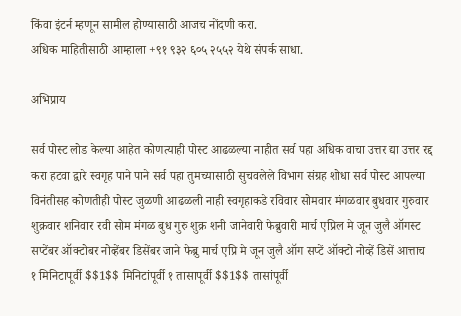किंवा इंटर्न म्हणून सामील होण्यासाठी आजच नोंदणी करा.
अधिक माहितीसाठी आम्हाला +९१ ९३२ ६०५ २५५२ येथे संपर्क साधा.

अभिप्राय

सर्व पोस्ट लोड केल्या आहेत कोणत्याही पोस्ट आढळल्या नाहीत सर्व पहा अधिक वाचा उत्तर द्या उत्तर रद्द करा हटवा द्वारे स्वगृह पाने पाने सर्व पहा तुमच्यासाठी सुचवलेले विभाग संग्रह शोधा सर्व पोस्ट आपल्या विनंतीसह कोणतीही पोस्ट जुळणी आढळली नाही स्वगृहाकडे रविवार सोमवार मंगळवार बुधवार गुरुवार शुक्रवार शनिवार रवी सोम मंगळ बुध गुरु शुक्र शनी जानेवारी फेब्रुवारी मार्च एप्रिल मे जून जुलै ऑगस्ट सप्टेंबर ऑक्टोबर नोव्हेंबर डिसेंबर जाने फेब्रु मार्च एप्रि मे जून जुलै ऑग सप्टें ऑक्टो नोव्हें डिसें आत्ताच १ मिनिटापूर्वी $$1$$ मिनिटांपूर्वी १ तासापूर्वी $$1$$ तासांपूर्वी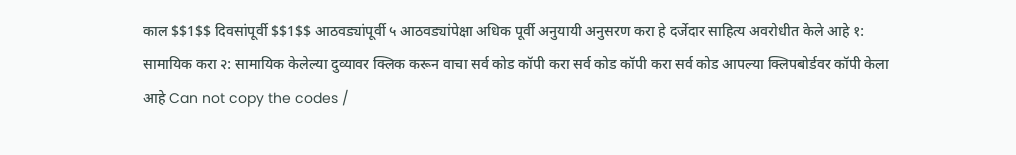काल $$1$$ दिवसांपूर्वी $$1$$ आठवड्यांपूर्वी ५ आठवड्यांपेक्षा अधिक पूर्वी अनुयायी अनुसरण करा हे दर्जेदार साहित्य अवरोधीत केले आहे १: सामायिक करा २: सामायिक केलेल्या दुव्यावर क्लिक करून वाचा सर्व कोड कॉपी करा सर्व कोड कॉपी करा सर्व कोड आपल्या क्लिपबोर्डवर कॉपी केला आहे Can not copy the codes /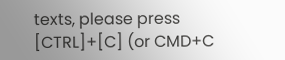texts, please press [CTRL]+[C] (or CMD+C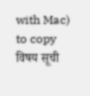with Mac) to copy विषय सूची